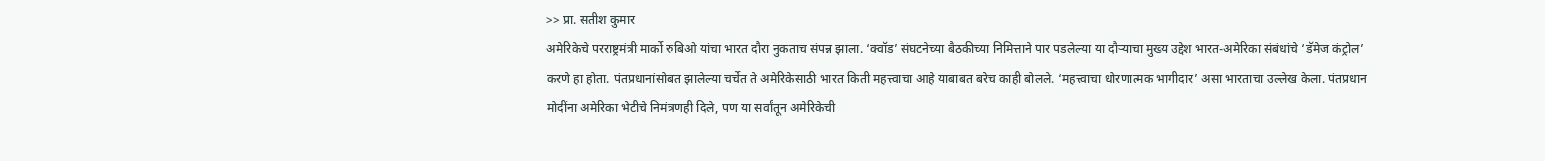>> प्रा. सतीश कुमार
अमेरिकेचे परराष्ट्रमंत्री मार्को रुबिओ यांचा भारत दौरा नुकताच संपन्न झाला. ‘क्वॉड’ संघटनेच्या बैठकीच्या निमित्ताने पार पडलेल्या या दौऱ्याचा मुख्य उद्देश भारत-अमेरिका संबंधांचे ‘डॅमेज कंट्रोल’ करणे हा होता. पंतप्रधानांसोबत झालेल्या चर्चेत ते अमेरिकेसाठी भारत किती महत्त्वाचा आहे याबाबत बरेच काही बोलले. ‘महत्त्वाचा धोरणात्मक भागीदार’ असा भारताचा उल्लेख केला. पंतप्रधान मोदींना अमेरिका भेटीचे निमंत्रणही दिले, पण या सर्वांतून अमेरिकेची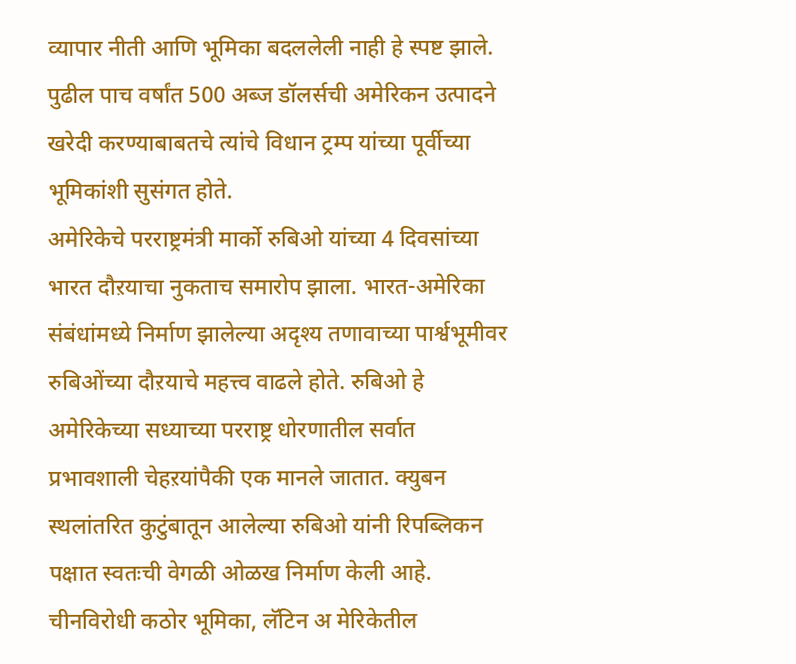व्यापार नीती आणि भूमिका बदललेली नाही हे स्पष्ट झाले. पुढील पाच वर्षांत 500 अब्ज डॉलर्सची अमेरिकन उत्पादने खरेदी करण्याबाबतचे त्यांचे विधान ट्रम्प यांच्या पूर्वीच्या भूमिकांशी सुसंगत होते.
अमेरिकेचे परराष्ट्रमंत्री मार्को रुबिओ यांच्या 4 दिवसांच्या भारत दौऱयाचा नुकताच समारोप झाला. भारत-अमेरिका संबंधांमध्ये निर्माण झालेल्या अदृश्य तणावाच्या पार्श्वभूमीवर रुबिओंच्या दौऱयाचे महत्त्व वाढले होते. रुबिओ हे अमेरिकेच्या सध्याच्या परराष्ट्र धोरणातील सर्वात प्रभावशाली चेहऱयांपैकी एक मानले जातात. क्युबन स्थलांतरित कुटुंबातून आलेल्या रुबिओ यांनी रिपब्लिकन पक्षात स्वतःची वेगळी ओळख निर्माण केली आहे. चीनविरोधी कठोर भूमिका, लॅटिन अ मेरिकेतील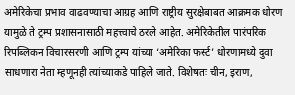अमेरिकेचा प्रभाव वाढवण्याचा आग्रह आणि राष्ट्रीय सुरक्षेबाबत आक्रमक धोरण यामुळे ते ट्रम्प प्रशासनासाठी महत्त्वाचे ठरले आहेत. अमेरिकेतील पारंपरिक रिपब्लिकन विचारसरणी आणि ट्रम्प यांच्या ‘अमेरिका फर्स्ट’ धोरणामध्ये दुवा साधणारा नेता म्हणूनही त्यांच्याकडे पाहिले जाते. विशेषतः चीन, इराण,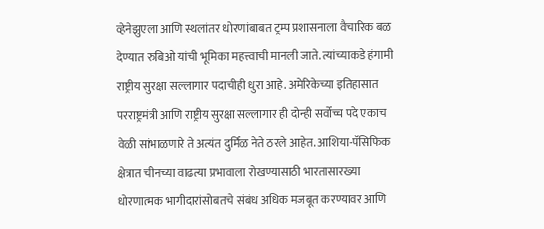व्हेनेझुएला आणि स्थलांतर धोरणांबाबत ट्रम्प प्रशासनाला वैचारिक बळ देण्यात रुबिओ यांची भूमिका महत्त्वाची मानली जाते. त्यांच्याकडे हंगामी राष्ट्रीय सुरक्षा सल्लागार पदाचीही धुरा आहे. अमेरिकेच्या इतिहासात परराष्ट्रमंत्री आणि राष्ट्रीय सुरक्षा सल्लागार ही दोन्ही सर्वोच्च पदे एकाच वेळी सांभाळणारे ते अत्यंत दुर्मिळ नेते ठरले आहेत. आशिया-पॅसिफिक क्षेत्रात चीनच्या वाढत्या प्रभावाला रोखण्यासाठी भारतासारख्या धोरणात्मक भागीदारांसोबतचे संबंध अधिक मजबूत करण्यावर आणि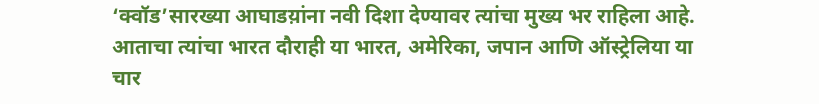‘क्वॉड’सारख्या आघाडय़ांना नवी दिशा देण्यावर त्यांचा मुख्य भर राहिला आहे. आताचा त्यांचा भारत दौराही या भारत, अमेरिका, जपान आणि ऑस्ट्रेलिया या चार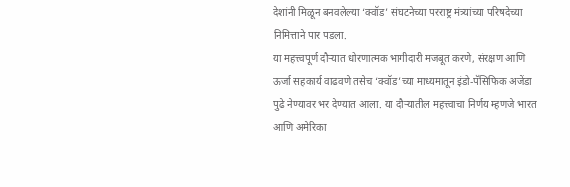देशांनी मिळून बनवलेल्या ‘क्वॉड’ संघटनेच्या परराष्ट्र मंत्र्यांच्या परिषदेच्या निमित्ताने पार पडला.
या महत्त्वपूर्ण दौऱ्यात धोरणात्मक भागीदारी मजबूत करणे, संरक्षण आणि ऊर्जा सहकार्य वाढवणे तसेच ‘क्वॉड’च्या माध्यमातून इंडो-पॅसिफिक अजेंडा पुढे नेण्यावर भर देण्यात आला. या दौऱ्यातील महत्त्वाचा निर्णय म्हणजे भारत आणि अमेरिका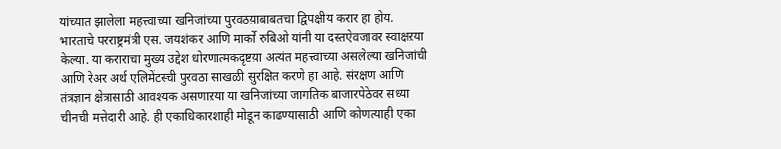यांच्यात झालेला महत्त्वाच्या खनिजांच्या पुरवठय़ाबाबतचा द्विपक्षीय करार हा होय. भारताचे परराष्ट्रमंत्री एस. जयशंकर आणि मार्को रुबिओ यांनी या दस्तऐवजावर स्वाक्षऱया केल्या. या कराराचा मुख्य उद्देश धोरणात्मकदृष्टय़ा अत्यंत महत्त्वाच्या असलेल्या खनिजांची आणि रेअर अर्थ एलिमेंटस्ची पुरवठा साखळी सुरक्षित करणे हा आहे. संरक्षण आणि तंत्रज्ञान क्षेत्रासाठी आवश्यक असणाऱया या खनिजांच्या जागतिक बाजारपेठेवर सध्या चीनची मत्तेदारी आहे. ही एकाधिकारशाही मोडून काढण्यासाठी आणि कोणत्याही एका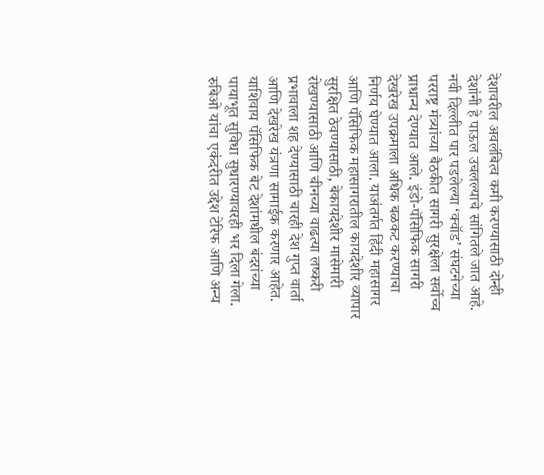देशावरील अवलंबित्व कमी करण्यासाठी दोन्ही देशांनी हे पाऊल उचलल्याचे सांगितले जात आहे. नवी दिल्लीत पार पडलेल्या ‘क्वॉड’ संघटनेच्या परराष्ट्र मंत्र्यांच्या बैठकीत सागरी सुरक्षेला सर्वोच्च प्राधान्य देण्यात आले. इंडो-पॅसिफिक सागरी देखरेख उपक्रमाला अधिक बळकट करण्याचा निर्णय घेण्यात आला. याअंतर्गत हिंदी महासागर आणि पॅसिफिक महासागरातील कायदेशीर व्यापार सुरक्षित ठेवण्यासाठी, बेकायदेशीर मासेमारी रोखण्यासाठी आणि चीनच्या वाढत्या लष्करी प्रभावाला शह देण्यासाठी चारही देश गुप्त वार्ता आणि देखरेख यंत्रणा सामाईक करणार आहेत. याशिवाय पॅसिफिक बेट देशांमधील बंदरांच्या पायाभूत सुविधा सुधारण्यावरही भर दिला गेला.
रुबिओ यांचा एकंदरीत उद्देश टेरिफ आणि अन्य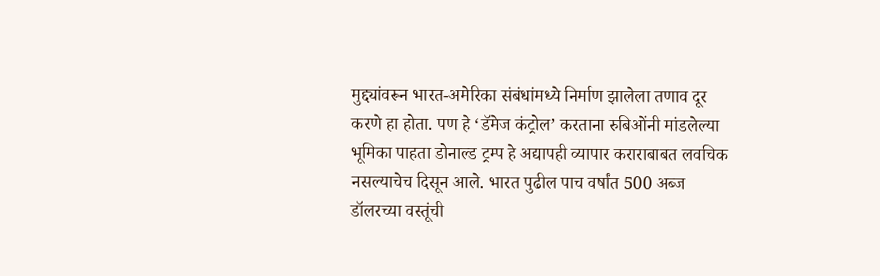मुद्द्यांवरून भारत-अमेरिका संबंधांमध्ये निर्माण झालेला तणाव दूर करणे हा होता. पण हे ‘डॅमेज कंट्रोल’ करताना रुबिओंनी मांडलेल्या भूमिका पाहता डोनाल्ड ट्रम्प हे अद्यापही व्यापार कराराबाबत लवचिक नसल्याचेच दिसून आले. भारत पुढील पाच वर्षांत 500 अब्ज डॉलरच्या वस्तूंची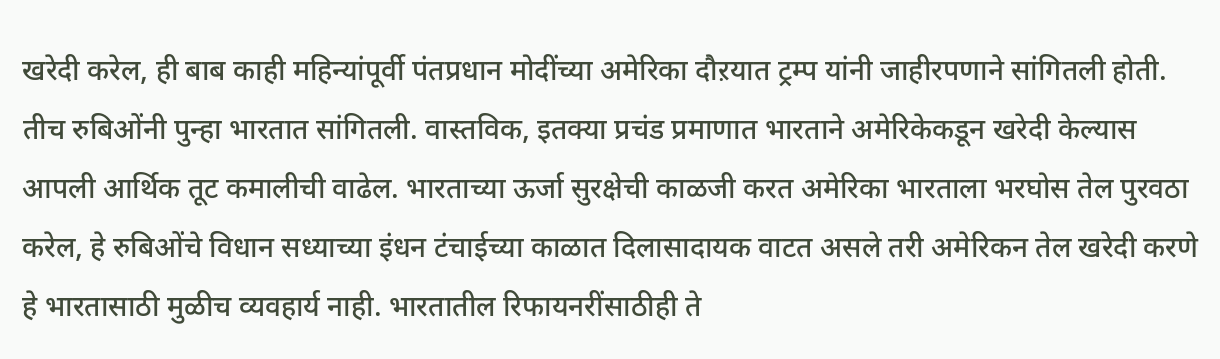खरेदी करेल, ही बाब काही महिन्यांपूर्वी पंतप्रधान मोदींच्या अमेरिका दौऱयात ट्रम्प यांनी जाहीरपणाने सांगितली होती. तीच रुबिओंनी पुन्हा भारतात सांगितली. वास्तविक, इतक्या प्रचंड प्रमाणात भारताने अमेरिकेकडून खरेदी केल्यास आपली आर्थिक तूट कमालीची वाढेल. भारताच्या ऊर्जा सुरक्षेची काळजी करत अमेरिका भारताला भरघोस तेल पुरवठा करेल, हे रुबिओंचे विधान सध्याच्या इंधन टंचाईच्या काळात दिलासादायक वाटत असले तरी अमेरिकन तेल खरेदी करणे हे भारतासाठी मुळीच व्यवहार्य नाही. भारतातील रिफायनरींसाठीही ते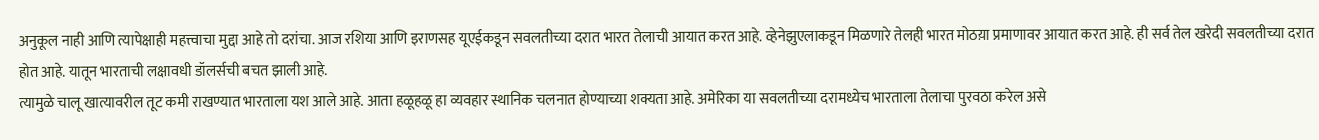अनुकूल नाही आणि त्यापेक्षाही महत्त्वाचा मुद्दा आहे तो दरांचा. आज रशिया आणि इराणसह यूएईकडून सवलतीच्या दरात भारत तेलाची आयात करत आहे. व्हेनेझुएलाकडून मिळणारे तेलही भारत मोठय़ा प्रमाणावर आयात करत आहे. ही सर्व तेल खरेदी सवलतीच्या दरात होत आहे. यातून भारताची लक्षावधी डॉलर्सची बचत झाली आहे.
त्यामुळे चालू खात्यावरील तूट कमी राखण्यात भारताला यश आले आहे. आता हळूहळू हा व्यवहार स्थानिक चलनात होण्याच्या शक्यता आहे. अमेरिका या सवलतीच्या दरामध्येच भारताला तेलाचा पुरवठा करेल असे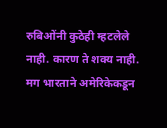रुबिओंनी कुठेही म्हटलेले नाही. कारण ते शक्य नाही. मग भारताने अमेरिकेकडून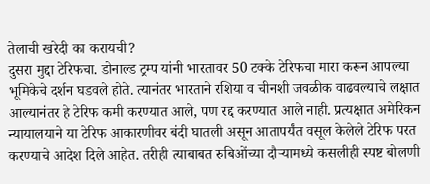तेलाची खरेदी का करायची?
दुसरा मुद्दा टेरिफचा. डोनाल्ड ट्रम्प यांनी भारतावर 50 टक्के टेरिफचा मारा करून आपल्या भूमिकेचे दर्शन घडवले होते. त्यानंतर भारताने रशिया व चीनशी जवळीक वाढवल्याचे लक्षात आल्यानंतर हे टेरिफ कमी करण्यात आले, पण रद्द करण्यात आले नाही. प्रत्यक्षात अमेरिकन न्यायालयाने या टेरिफ आकारणीवर बंदी घातली असून आतापर्यंत वसूल केलेले टेरिफ परत करण्याचे आदेश दिले आहेत. तरीही त्याबाबत रुबिओंच्या दौऱ्यामध्ये कसलीही स्पष्ट बोलणी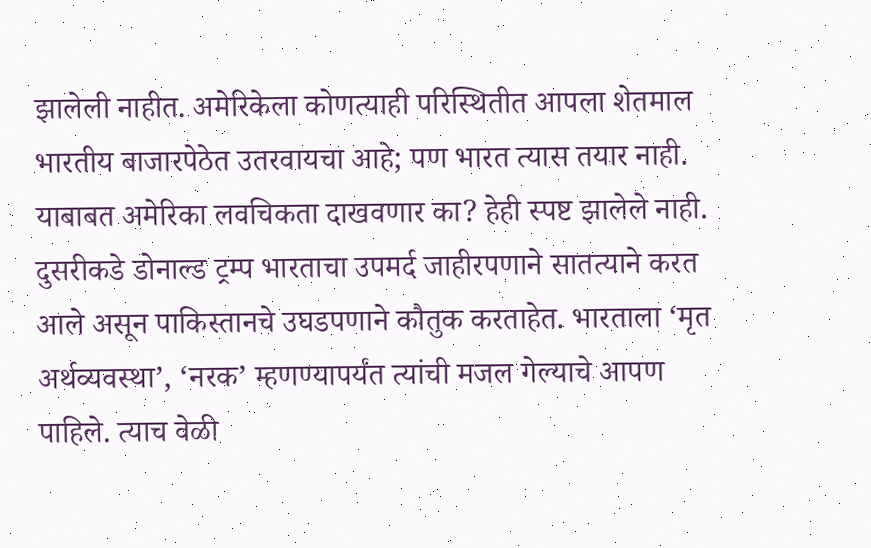झालेली नाहीत. अमेरिकेला कोणत्याही परिस्थितीत आपला शेतमाल भारतीय बाजारपेठेत उतरवायचा आहे; पण भारत त्यास तयार नाही. याबाबत अमेरिका लवचिकता दाखवणार का? हेही स्पष्ट झालेले नाही. दुसरीकडे डोनाल्ड ट्रम्प भारताचा उपमर्द जाहीरपणाने सातत्याने करत आले असून पाकिस्तानचे उघडपणाने कौतुक करताहेत. भारताला ‘मृत अर्थव्यवस्था’, ‘नरक’ म्हणण्यापर्यंत त्यांची मजल गेल्याचे आपण पाहिले. त्याच वेळी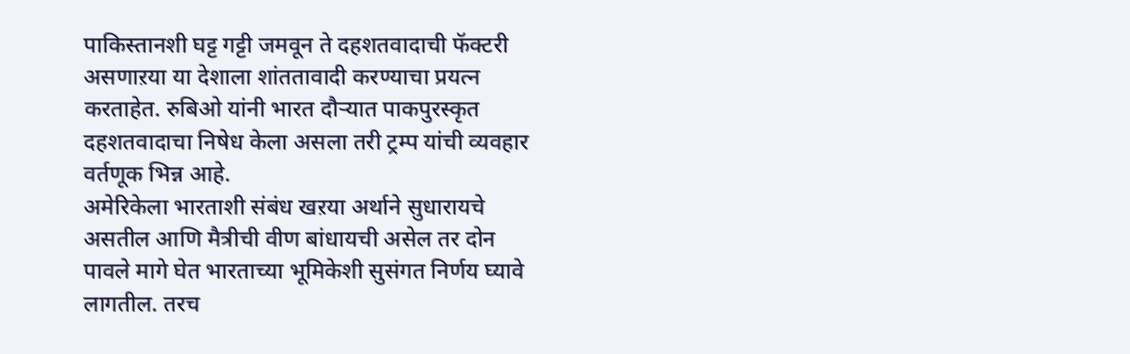पाकिस्तानशी घट्ट गट्टी जमवून ते दहशतवादाची फॅक्टरी असणाऱया या देशाला शांततावादी करण्याचा प्रयत्न करताहेत. रुबिओ यांनी भारत दौऱ्यात पाकपुरस्कृत दहशतवादाचा निषेध केला असला तरी ट्रम्प यांची व्यवहार वर्तणूक भिन्न आहे.
अमेरिकेला भारताशी संबंध खऱया अर्थाने सुधारायचे असतील आणि मैत्रीची वीण बांधायची असेल तर दोन पावले मागे घेत भारताच्या भूमिकेशी सुसंगत निर्णय घ्यावे लागतील. तरच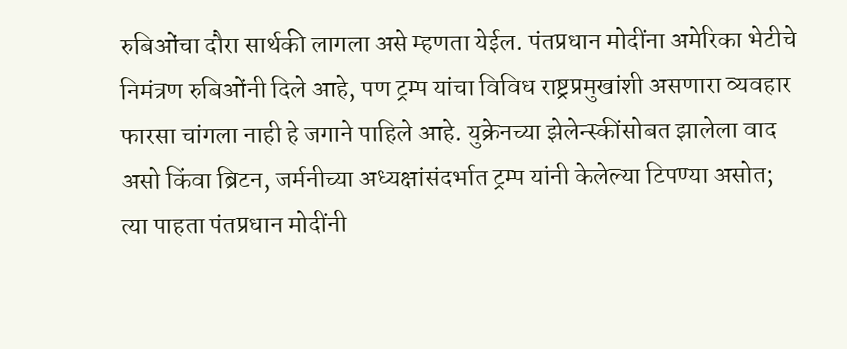रुबिओंचा दौरा सार्थकी लागला असे म्हणता येईल. पंतप्रधान मोदींना अमेरिका भेटीचे निमंत्रण रुबिओंनी दिले आहे, पण ट्रम्प यांचा विविध राष्ट्रप्रमुखांशी असणारा व्यवहार फारसा चांगला नाही हे जगाने पाहिले आहे. युक्रेनच्या झेलेन्स्कींसोबत झालेला वाद असो किंवा ब्रिटन, जर्मनीच्या अध्यक्षांसंदर्भात ट्रम्प यांनी केलेल्या टिपण्या असोत; त्या पाहता पंतप्रधान मोदींनी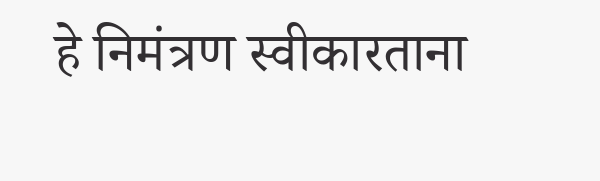हे निमंत्रण स्वीकारताना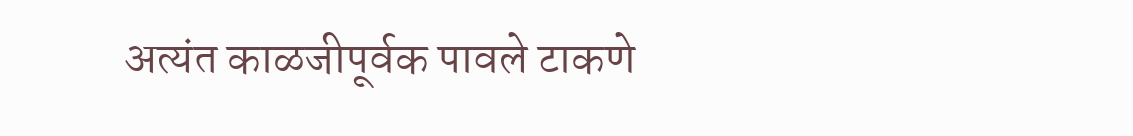अत्यंत काळजीपूर्वक पावले टाकणे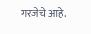गरजेचे आहे.